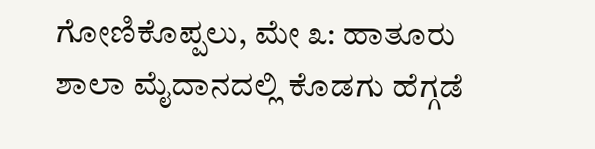ಗೋಣಿಕೊಪ್ಪಲು, ಮೇ ೩: ಹಾತೂರು ಶಾಲಾ ಮೈದಾನದಲ್ಲಿ ಕೊಡಗು ಹೆಗ್ಗಡೆ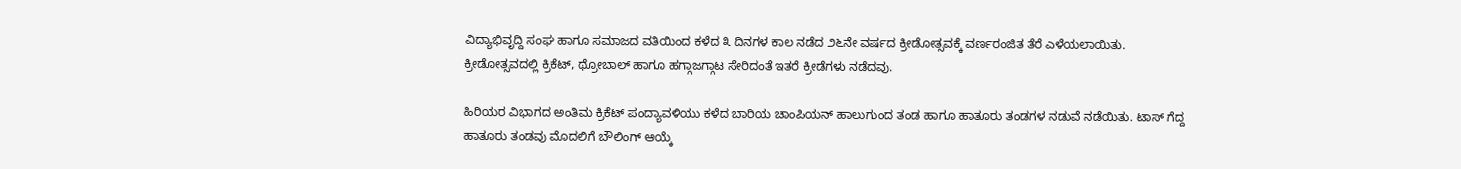ವಿದ್ಯಾಭಿವೃದ್ದಿ ಸಂಘ ಹಾಗೂ ಸಮಾಜದ ವತಿಯಿಂದ ಕಳೆದ ೩ ದಿನಗಳ ಕಾಲ ನಡೆದ ೨೬ನೇ ವರ್ಷದ ಕ್ರೀಡೋತ್ಸವಕ್ಕೆ ವರ್ಣರಂಜಿತ ತೆರೆ ಎಳೆಯಲಾಯಿತು. ಕ್ರೀಡೋತ್ಸವದಲ್ಲಿ ಕ್ರಿಕೆಟ್, ಥ್ರೋಬಾಲ್ ಹಾಗೂ ಹಗ್ಗಾಜಗ್ಗಾಟ ಸೇರಿದಂತೆ ಇತರೆ ಕ್ರೀಡೆಗಳು ನಡೆದವು.

ಹಿರಿಯರ ವಿಭಾಗದ ಅಂತಿಮ ಕ್ರಿಕೆಟ್ ಪಂದ್ಯಾವಳಿಯು ಕಳೆದ ಬಾರಿಯ ಚಾಂಪಿಯನ್ ಹಾಲುಗುಂದ ತಂಡ ಹಾಗೂ ಹಾತೂರು ತಂಡಗಳ ನಡುವೆ ನಡೆಯಿತು. ಟಾಸ್ ಗೆದ್ದ ಹಾತೂರು ತಂಡವು ಮೊದಲಿಗೆ ಬೌಲಿಂಗ್ ಆಯ್ಕೆ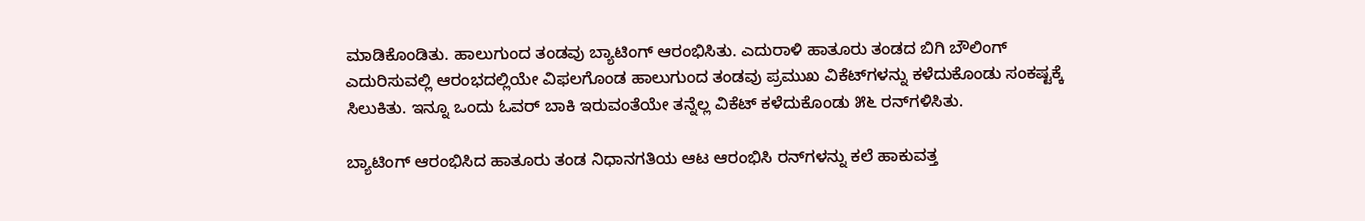ಮಾಡಿಕೊಂಡಿತು. ಹಾಲುಗುಂದ ತಂಡವು ಬ್ಯಾಟಿಂಗ್ ಆರಂಭಿಸಿತು. ಎದುರಾಳಿ ಹಾತೂರು ತಂಡದ ಬಿಗಿ ಬೌಲಿಂಗ್ ಎದುರಿಸುವಲ್ಲಿ ಆರಂಭದಲ್ಲಿಯೇ ವಿಫಲಗೊಂಡ ಹಾಲುಗುಂದ ತಂಡವು ಪ್ರಮುಖ ವಿಕೆಟ್‌ಗಳನ್ನು ಕಳೆದುಕೊಂಡು ಸಂಕಷ್ಟಕ್ಕೆ ಸಿಲುಕಿತು. ಇನ್ನೂ ಒಂದು ಓವರ್ ಬಾಕಿ ಇರುವಂತೆಯೇ ತನ್ನೆಲ್ಲ ವಿಕೆಟ್ ಕಳೆದುಕೊಂಡು ೫೬ ರನ್‌ಗಳಿಸಿತು.

ಬ್ಯಾಟಿಂಗ್ ಆರಂಭಿಸಿದ ಹಾತೂರು ತಂಡ ನಿಧಾನಗತಿಯ ಆಟ ಆರಂಭಿಸಿ ರನ್‌ಗಳನ್ನು ಕಲೆ ಹಾಕುವತ್ತ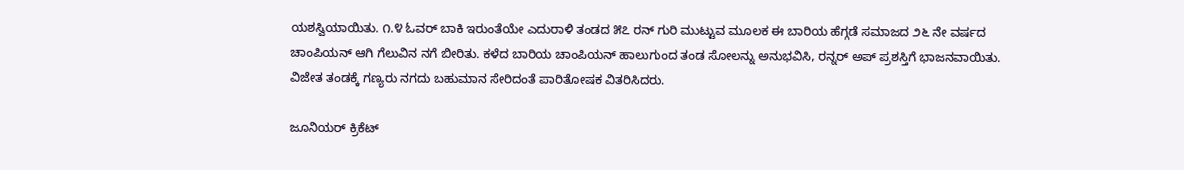ಯಶಸ್ವಿಯಾಯಿತು. ೧.೪ ಓವರ್ ಬಾಕಿ ಇರುಂತೆಯೇ ಎದುರಾಳಿ ತಂಡದ ೫೭ ರನ್ ಗುರಿ ಮುಟ್ಟುವ ಮೂಲಕ ಈ ಬಾರಿಯ ಹೆಗ್ಗಡೆ ಸಮಾಜದ ೨೬ ನೇ ವರ್ಷದ ಚಾಂಪಿಯನ್ ಆಗಿ ಗೆಲುವಿನ ನಗೆ ಬೀರಿತು. ಕಳೆದ ಬಾರಿಯ ಚಾಂಪಿಯನ್ ಹಾಲುಗುಂದ ತಂಡ ಸೋಲನ್ನು ಅನುಭವಿಸಿ, ರನ್ನರ್ ಅಪ್ ಪ್ರಶಸ್ತಿಗೆ ಭಾಜನವಾಯಿತು. ವಿಜೇತ ತಂಡಕ್ಕೆ ಗಣ್ಯರು ನಗದು ಬಹುಮಾನ ಸೇರಿದಂತೆ ಪಾರಿತೋಷಕ ವಿತರಿಸಿದರು.

ಜೂನಿಯರ್ ಕ್ರಿಕೆಟ್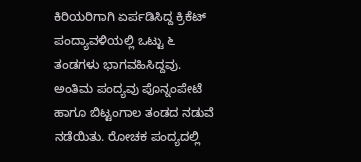ಕಿರಿಯರಿಗಾಗಿ ಏರ್ಪಡಿಸಿದ್ದ ಕ್ರಿಕೆಟ್ ಪಂದ್ಯಾವಳಿಯಲ್ಲಿ ಒಟ್ಟು ೬ ತಂಡಗಳು ಭಾಗವಹಿಸಿದ್ದವು. ಅಂತಿಮ ಪಂದ್ಯವು ಪೊನ್ನಂಪೇಟೆ ಹಾಗೂ ಬಿಟ್ಟಂಗಾಲ ತಂಡದ ನಡುವೆ ನಡೆಯಿತು. ರೋಚಕ ಪಂದ್ಯದಲ್ಲಿ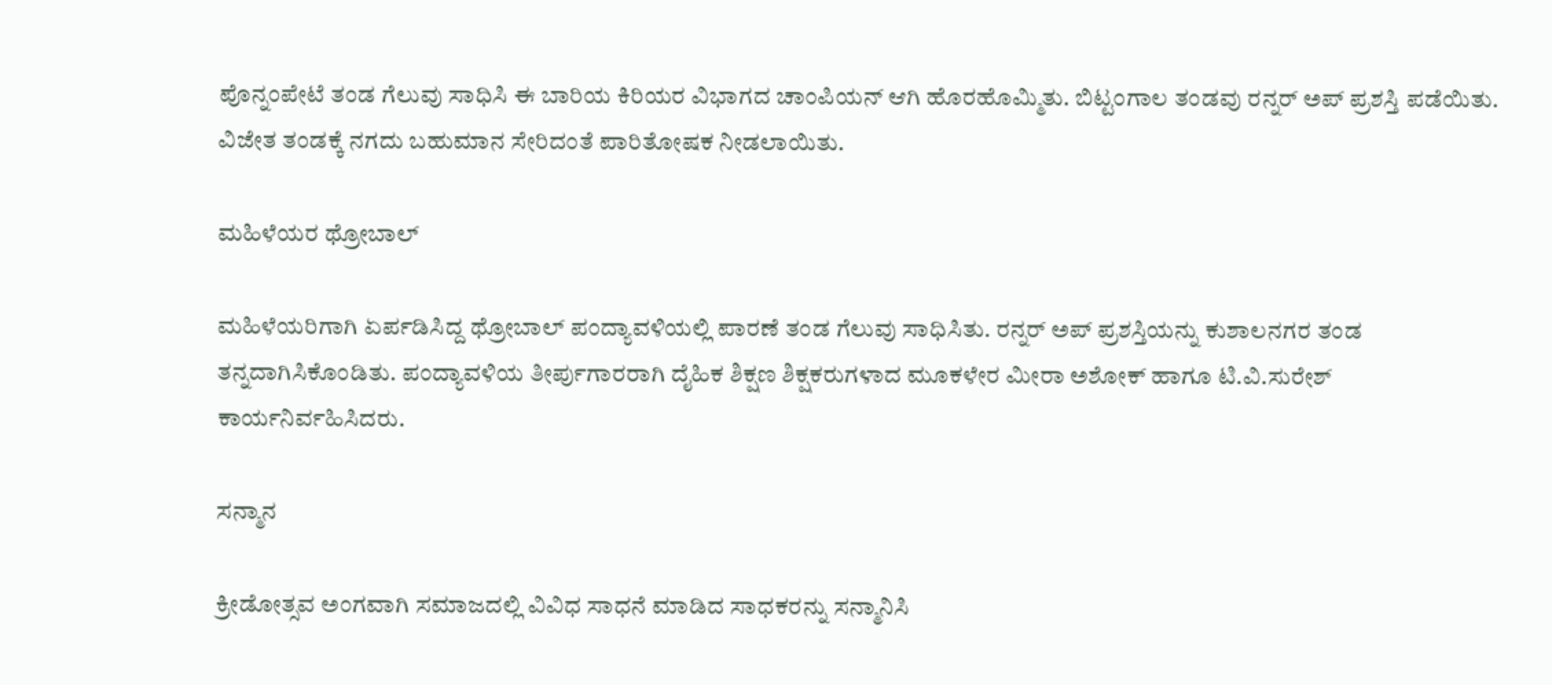ಪೊನ್ನಂಪೇಟೆ ತಂಡ ಗೆಲುವು ಸಾಧಿಸಿ ಈ ಬಾರಿಯ ಕಿರಿಯರ ವಿಭಾಗದ ಚಾಂಪಿಯನ್ ಆಗಿ ಹೊರಹೊಮ್ಮಿತು. ಬಿಟ್ಟಂಗಾಲ ತಂಡವು ರನ್ನರ್ ಅಪ್ ಪ್ರಶಸ್ತಿ ಪಡೆಯಿತು. ವಿಜೇತ ತಂಡಕ್ಕೆ ನಗದು ಬಹುಮಾನ ಸೇರಿದಂತೆ ಪಾರಿತೋಷಕ ನೀಡಲಾಯಿತು.

ಮಹಿಳೆಯರ ಥ್ರೋಬಾಲ್

ಮಹಿಳೆಯರಿಗಾಗಿ ಏರ್ಪಡಿಸಿದ್ದ ಥ್ರೋಬಾಲ್ ಪಂದ್ಯಾವಳಿಯಲ್ಲಿ ಪಾರಣೆ ತಂಡ ಗೆಲುವು ಸಾಧಿಸಿತು. ರನ್ನರ್ ಅಪ್ ಪ್ರಶಸ್ತಿಯನ್ನು ಕುಶಾಲನಗರ ತಂಡ ತನ್ನದಾಗಿಸಿಕೊಂಡಿತು. ಪಂದ್ಯಾವಳಿಯ ತೀರ್ಪುಗಾರರಾಗಿ ದೈಹಿಕ ಶಿಕ್ಷಣ ಶಿಕ್ಷಕರುಗಳಾದ ಮೂಕಳೇರ ಮೀರಾ ಅಶೋಕ್ ಹಾಗೂ ಟಿ.ವಿ.ಸುರೇಶ್ ಕಾರ್ಯನಿರ್ವಹಿಸಿದರು.

ಸನ್ಮಾನ

ಕ್ರೀಡೋತ್ಸವ ಅಂಗವಾಗಿ ಸಮಾಜದಲ್ಲಿ ವಿವಿಧ ಸಾಧನೆ ಮಾಡಿದ ಸಾಧಕರನ್ನು ಸನ್ಮಾನಿಸಿ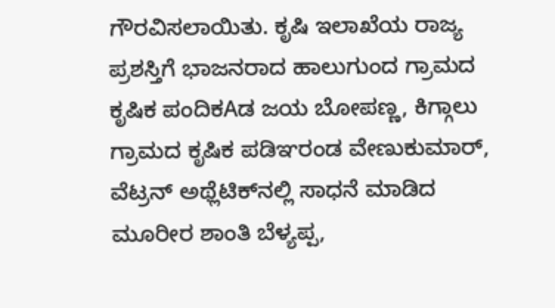ಗೌರವಿಸಲಾಯಿತು. ಕೃಷಿ ಇಲಾಖೆಯ ರಾಜ್ಯ ಪ್ರಶಸ್ತಿಗೆ ಭಾಜನರಾದ ಹಾಲುಗುಂದ ಗ್ರಾಮದ ಕೃಷಿಕ ಪಂದಿಕAಡ ಜಯ ಬೋಪಣ್ಣ, ಕಿಗ್ಗಾಲು ಗ್ರಾಮದ ಕೃಷಿಕ ಪಡಿಞರಂಡ ವೇಣುಕುಮಾರ್, ವೆಟ್ರನ್ ಅಥ್ಲೆಟಿಕ್‌ನಲ್ಲಿ ಸಾಧನೆ ಮಾಡಿದ ಮೂರೀರ ಶಾಂತಿ ಬೆಳ್ಯಪ್ಪ,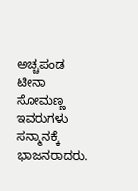ಅಚ್ಚಪಂಡ ಟೀನಾ ಸೋಮಣ್ಣ ಇವರುಗಳು ಸನ್ಮಾನಕ್ಕೆ ಭಾಜನರಾದರು.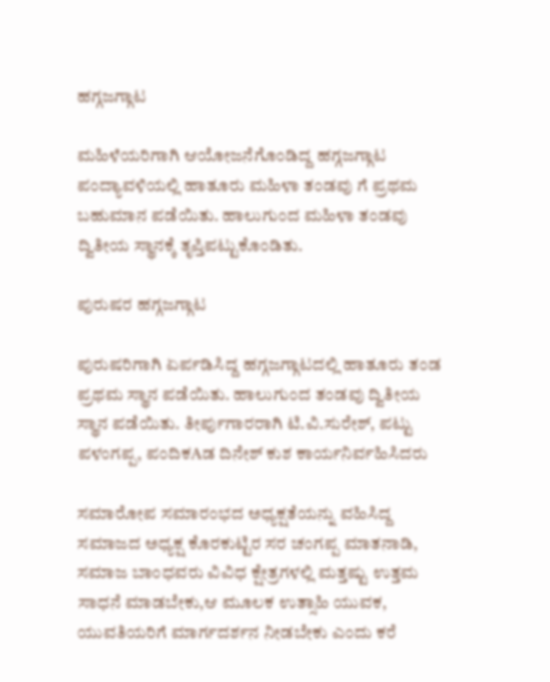ಹಗ್ಗಜಗ್ಗಾಟ

ಮಹಿಳೆಯರಿಗಾಗಿ ಆಯೋಜನೆಗೊಂಡಿದ್ದ ಹಗ್ಗಜಗ್ಗಾಟ ಪಂದ್ಯಾವಳಿಯಲ್ಲಿ ಹಾತೂರು ಮಹಿಳಾ ತಂಡವು ಗೆ ಪ್ರಥಮ ಬಹುಮಾನ ಪಡೆಯಿತು. ಹಾಲುಗುಂದ ಮಹಿಳಾ ತಂಡವು ದ್ವಿತೀಯ ಸ್ಥಾನಕ್ಕೆ ತೃಪ್ತಿಪಟ್ಟುಕೊಂಡಿತು.

ಪುರುಷರ ಹಗ್ಗಜಗ್ಗಾಟ

ಪುರುಷರಿಗಾಗಿ ಏರ್ಪಡಿಸಿದ್ದ ಹಗ್ಗಜಗ್ಗಾಟದಲ್ಲಿ ಹಾತೂರು ತಂಡ ಪ್ರಥಮ ಸ್ಥಾನ ಪಡೆಯಿತು. ಹಾಲುಗುಂದ ತಂಡವು ದ್ವಿತೀಯ ಸ್ಥಾನ ಪಡೆಯಿತು. ತೀರ್ಪುಗಾರರಾಗಿ ಟಿ.ವಿ.ಸುರೇಶ್, ಪಟ್ಟು ಪಳಂಗಪ್ಪ, ಪಂದಿಕAಡ ದಿನೇಶ್ ಕುಶ ಕಾರ್ಯನಿರ್ವಹಿಸಿದರು

ಸಮಾರೋಪ ಸಮಾರಂಭದ ಅಧ್ಯಕ್ಷತೆಯನ್ನು ವಹಿಸಿದ್ದ ಸಮಾಜದ ಅಧ್ಯಕ್ಷ ಕೊರಕುಟ್ಟಿರ ಸರ ಚಂಗಪ್ಪ ಮಾತನಾಡಿ, ಸಮಾಜ ಬಾಂಧವರು ವಿವಿಧ ಕ್ಷೇತ್ರಗಳಲ್ಲಿ ಮತ್ತಷ್ಟು ಉತ್ತಮ ಸಾಧನೆ ಮಾಡಬೇಕು,ಆ ಮೂಲಕ ಉತ್ಸಾಹಿ ಯುವಕ, ಯುವತಿಯರಿಗೆ ಮಾರ್ಗದರ್ಶನ ನೀಡಬೇಕು ಎಂದು ಕರೆ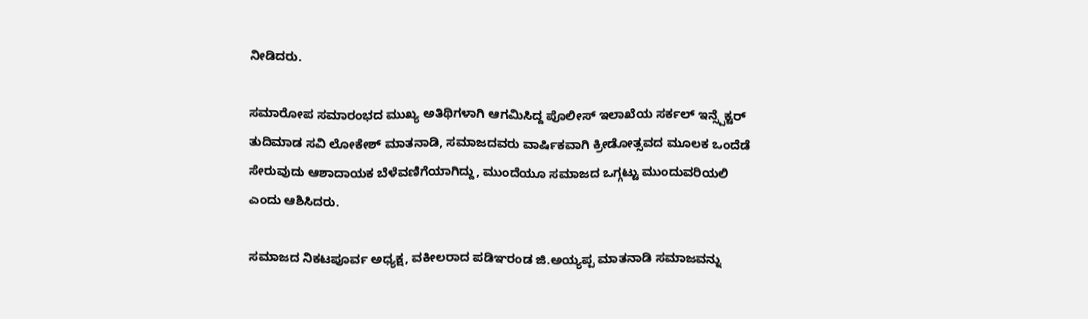ನೀಡಿದರು.

ಸಮಾರೋಪ ಸಮಾರಂಭದ ಮುಖ್ಯ ಅತಿಥಿಗಳಾಗಿ ಆಗಮಿಸಿದ್ದ ಪೊಲೀಸ್ ಇಲಾಖೆಯ ಸರ್ಕಲ್ ಇನ್ಸ್ಪೆಕ್ಟರ್ ತುದಿಮಾಡ ಸವಿ ಲೋಕೇಶ್ ಮಾತನಾಡಿ, ಸಮಾಜದವರು ವಾರ್ಷಿಕವಾಗಿ ಕ್ರೀಡೋತ್ಸವದ ಮೂಲಕ ಒಂದೆಡೆ ಸೇರುವುದು ಆಶಾದಾಯಕ ಬೆಳೆವಣಿಗೆಯಾಗಿದ್ದು, ಮುಂದೆಯೂ ಸಮಾಜದ ಒಗ್ಗಟ್ಟು ಮುಂದುವರಿಯಲಿ ಎಂದು ಆಶಿಸಿದರು.

ಸಮಾಜದ ನಿಕಟಪೂರ್ವ ಅಧ್ಯಕ್ಷ, ವಕೀಲರಾದ ಪಡಿಞರಂಡ ಜಿ.ಅಯ್ಯಪ್ಪ ಮಾತನಾಡಿ ಸಮಾಜವನ್ನು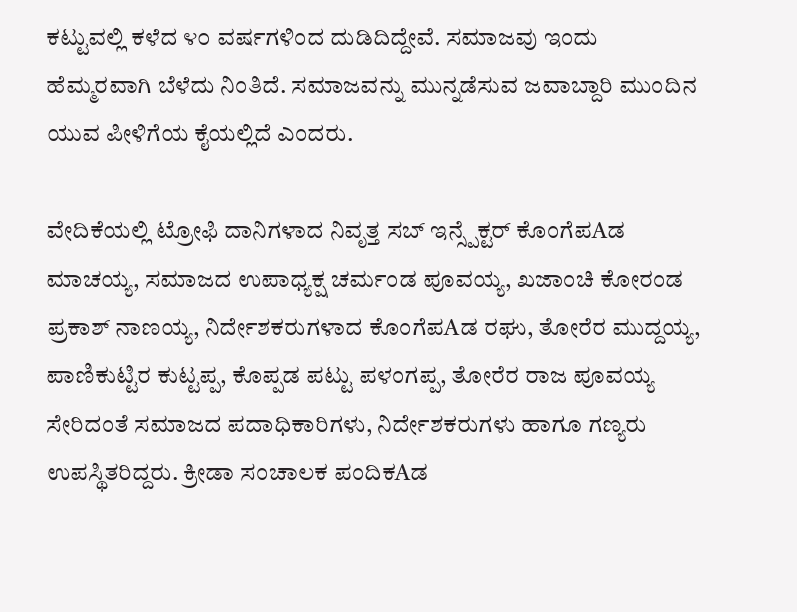ಕಟ್ಟುವಲ್ಲಿ ಕಳೆದ ೪೦ ವರ್ಷಗಳಿಂದ ದುಡಿದಿದ್ದೇವೆ. ಸಮಾಜವು ಇಂದು ಹೆಮ್ಮರವಾಗಿ ಬೆಳೆದು ನಿಂತಿದೆ. ಸಮಾಜವನ್ನು ಮುನ್ನಡೆಸುವ ಜವಾಬ್ದಾರಿ ಮುಂದಿನ ಯುವ ಪೀಳಿಗೆಯ ಕೈಯಲ್ಲಿದೆ ಎಂದರು.

ವೇದಿಕೆಯಲ್ಲಿ ಟ್ರೋಫಿ ದಾನಿಗಳಾದ ನಿವೃತ್ತ ಸಬ್ ಇನ್ಸ್ಪೆಕ್ಟರ್ ಕೊಂಗೆಪAಡ ಮಾಚಯ್ಯ, ಸಮಾಜದ ಉಪಾಧ್ಯಕ್ಷ ಚರ್ಮಂಡ ಪೂವಯ್ಯ, ಖಜಾಂಚಿ ಕೋರಂಡ ಪ್ರಕಾಶ್ ನಾಣಯ್ಯ, ನಿರ್ದೇಶಕರುಗಳಾದ ಕೊಂಗೆಪAಡ ರಘು, ತೋರೆರ ಮುದ್ದಯ್ಯ, ಪಾಣಿಕುಟ್ಟಿರ ಕುಟ್ಟಪ್ಪ, ಕೊಪ್ಪಡ ಪಟ್ಟು ಪಳಂಗಪ್ಪ, ತೋರೆರ ರಾಜ ಪೂವಯ್ಯ ಸೇರಿದಂತೆ ಸಮಾಜದ ಪದಾಧಿಕಾರಿಗಳು, ನಿರ್ದೇಶಕರುಗಳು ಹಾಗೂ ಗಣ್ಯರು ಉಪಸ್ಥಿತರಿದ್ದರು. ಕ್ರೀಡಾ ಸಂಚಾಲಕ ಪಂದಿಕAಡ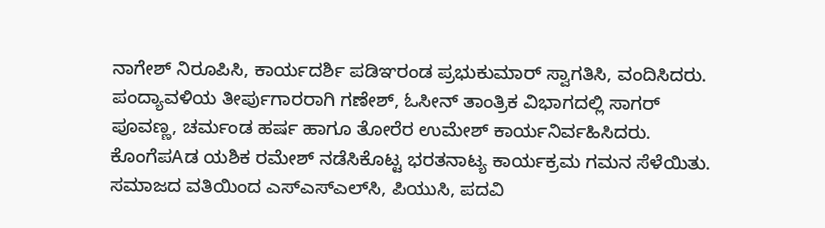ನಾಗೇಶ್ ನಿರೂಪಿಸಿ, ಕಾರ್ಯದರ್ಶಿ ಪಡಿಞರಂಡ ಪ್ರಭುಕುಮಾರ್ ಸ್ವಾಗತಿಸಿ, ವಂದಿಸಿದರು. ಪಂದ್ಯಾವಳಿಯ ತೀರ್ಪುಗಾರರಾಗಿ ಗಣೇಶ್, ಓಸೀನ್ ತಾಂತ್ರಿಕ ವಿಭಾಗದಲ್ಲಿ ಸಾಗರ್ ಪೂವಣ್ಣ, ಚರ್ಮಂಡ ಹರ್ಷ ಹಾಗೂ ತೋರೆರ ಉಮೇಶ್ ಕಾರ್ಯನಿರ್ವಹಿಸಿದರು. ಕೊಂಗೆಪAಡ ಯಶಿಕ ರಮೇಶ್ ನಡೆಸಿಕೊಟ್ಟ ಭರತನಾಟ್ಯ ಕಾರ್ಯಕ್ರಮ ಗಮನ ಸೆಳೆಯಿತು. ಸಮಾಜದ ವತಿಯಿಂದ ಎಸ್‌ಎಸ್‌ಎಲ್‌ಸಿ, ಪಿಯುಸಿ, ಪದವಿ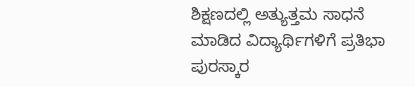ಶಿಕ್ಷಣದಲ್ಲಿ ಅತ್ಯುತ್ತಮ ಸಾಧನೆ ಮಾಡಿದ ವಿದ್ಯಾರ್ಥಿಗಳಿಗೆ ಪ್ರತಿಭಾ ಪುರಸ್ಕಾರ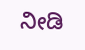ನೀಡಿ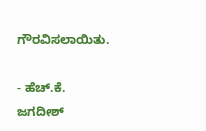ಗೌರವಿಸಲಾಯಿತು.

- ಹೆಚ್.ಕೆ. ಜಗದೀಶ್